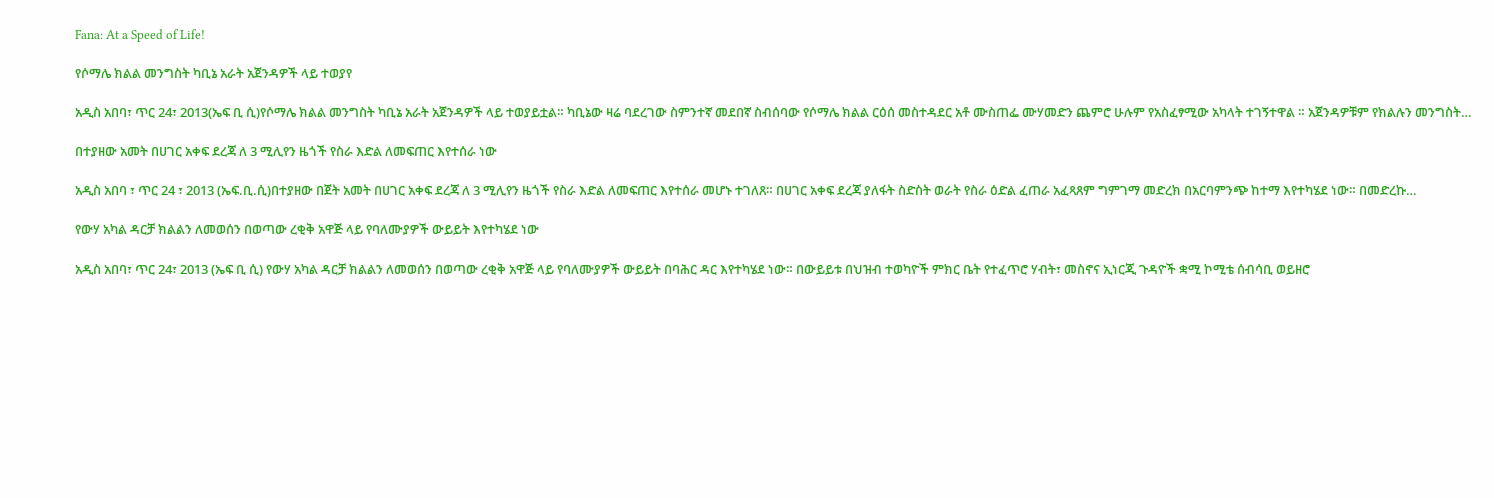Fana: At a Speed of Life!

የሶማሌ ክልል መንግስት ካቢኔ አራት አጀንዳዎች ላይ ተወያየ

አዲስ አበባ፣ ጥር 24፣ 2013(ኤፍ ቢ ሲ)የሶማሌ ክልል መንግስት ካቢኔ አራት አጀንዳዎች ላይ ተወያይቷል። ካቢኔው ዛሬ ባደረገው ስምንተኛ መደበኛ ስብሰባው የሶማሌ ክልል ርዕሰ መስተዳደር አቶ ሙስጠፌ ሙሃመድን ጨምሮ ሁሉም የአስፈፃሚው አካላት ተገኝተዋል ። አጀንዳዎቹም የክልሉን መንግስት…

በተያዘው አመት በሀገር አቀፍ ደረጃ ለ 3 ሚሊየን ዜጎች የስራ እድል ለመፍጠር እየተሰራ ነው

አዲስ አበባ ፣ ጥር 24 ፣ 2013 (ኤፍ.ቢ.ሲ)በተያዘው በጀት አመት በሀገር አቀፍ ደረጃ ለ 3 ሚሊየን ዜጎች የስራ እድል ለመፍጠር እየተሰራ መሆኑ ተገለጸ። በሀገር አቀፍ ደረጃ ያለፋት ስድስት ወራት የስራ ዕድል ፈጠራ አፈጻጸም ግምገማ መድረክ በአርባምንጭ ከተማ እየተካሄደ ነው። በመድረኩ…

የውሃ አካል ዳርቻ ክልልን ለመወሰን በወጣው ረቂቅ አዋጅ ላይ የባለሙያዎች ውይይት እየተካሄደ ነው

አዲስ አበባ፣ ጥር 24፣ 2013 (ኤፍ ቢ ሲ) የውሃ አካል ዳርቻ ክልልን ለመወሰን በወጣው ረቂቅ አዋጅ ላይ የባለሙያዎች ውይይት በባሕር ዳር እየተካሄደ ነው። በውይይቱ በህዝብ ተወካዮች ምክር ቤት የተፈጥሮ ሃብት፣ መስኖና ኢነርጂ ጉዳዮች ቋሚ ኮሚቴ ሰብሳቢ ወይዘሮ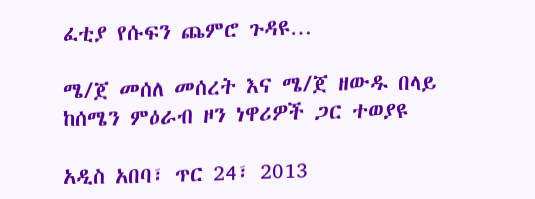ፈቲያ የሱፍን ጨምሮ ጉዳዩ…

ሜ/ጀ መሰለ መሰረት እና ሜ/ጀ ዘውዱ በላይ ከሰሜን ምዕራብ ዞን ነዋሪዎች ጋር ተወያዩ

አዲስ አበባ፣ ጥር 24፣ 2013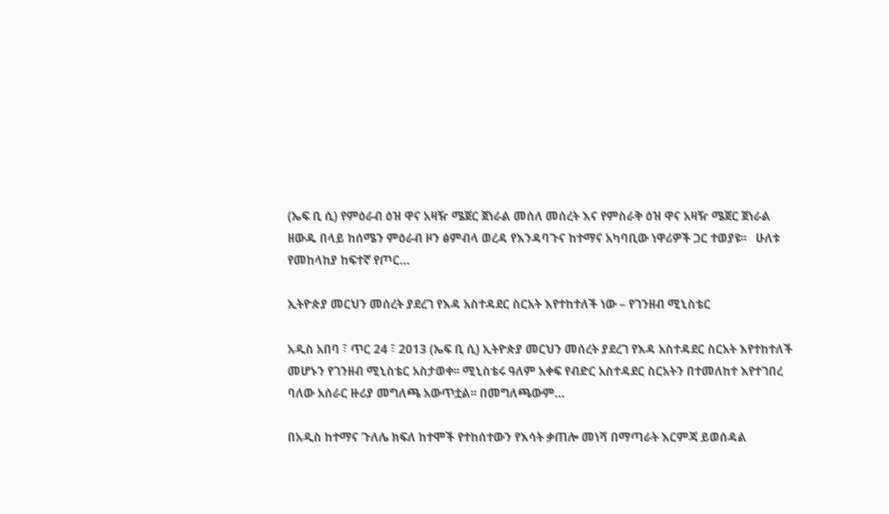(ኤፍ ቢ ሲ) የምዕራብ ዕዝ ዋና አዛዥ ሜጀር ጀነራል መሰለ መሰረት እና የምስራቅ ዕዝ ዋና አዛዥ ሜጀር ጀነራል ዘውዱ በላይ ከሰሜን ምዕራብ ዞን ፅምብላ ወረዳ የእንዳባጉና ከተማና አካባቢው ነዋሪዎች ጋር ተወያዩ፡፡   ሁለቱ የመከላከያ ከፍተኛ የጦር…

ኢትዮጵያ መርህን መሰረት ያደረገ የእዳ አስተዳደር ስርአት እየተከተለች ነው – የገንዘብ ሚኒስቴር

አዲስ አበባ ፣ ጥር 24 ፣ 2013 (ኤፍ ቢ ሲ) ኢትዮጵያ መርህን መሰረት ያደረገ የእዳ አስተዳደር ስርአት እየተከተለች መሆኑን የገንዘብ ሚኒስቴር አስታወቀ፡፡ ሚኒስቴሩ ዓለም አቀፍ የብድር አስተዳደር ስርአትን በተመለከተ እየተገበረ ባለው አሰራር ዙሪያ መግለጫ አውጥቷል፡፡ በመግለጫውም…

በአዲስ ከተማና ጉለሌ ክፍለ ከተሞች የተከሰተውን የእሳት ቃጠሎ መነሻ በማጣራት እርምጃ ይወሰዳል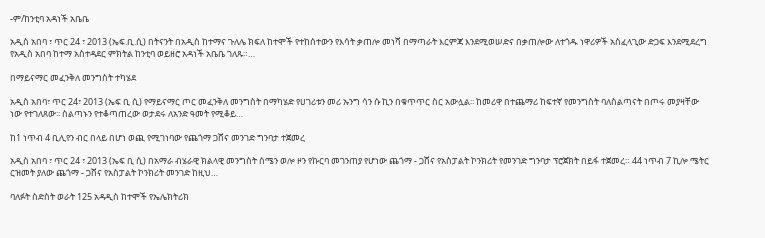-ም/ከንቲባ አዳነች አቤቤ

አዲስ አበባ ፣ ጥር 24 ፣ 2013 (ኤፍ.ቢ.ሲ) በትናንት በአዲስ ከተማና ጉለሌ ክፍለ ከተሞች የተከሰተውን የእሳት ቃጠሎ መነሻ በማጣራት እርምጃ እንደሚወሠድና በቃጠሎው ለተጎዱ ነዋሪዎች አስፈላጊው ድጋፍ እንደሚደረግ የአዲስ አበባ ከተማ አስተዳደር ምክትል ከንቲባ ወይዘሮ አዳነች አቤቤ ገለጹ።…

በማይናማር መፈንቅለ መንግስት ተካሄደ

አዲስ አበባ፣ ጥር 24፣ 2013 (ኤፍ ቢ ሲ) የማይናማር ጦር መፈንቅለ መንግስት በማካሄድ የሀገሪቱን መሪ ኡንግ ሳን ሱ ኪን በቁጥጥር ስር አውሏል፡፡ ከመሪዋ በተጨማሪ ከፍተኛ የመንግስት ባለስልጣናት በጦሩ መያዛቸው ነው የተገለጸው፡፡ ስልጣኑን የተቆጣጠረው ወታደሩ ለአንድ ዓመት የሚቆይ…

ከ1 ነጥብ 4 ቢሊየን ብር በላይ በሆነ ወጪ የሚገነባው የጨጎማ ጋሸና መንገድ ግንባታ ተጀመረ

አዲስ አበባ ፣ ጥር 24 ፣ 2013 (ኤፍ ቢ ሲ) በአማራ ብሄራዊ ክልላዊ መንግስት ሰሜን ወሎ ዞን የኩርባ መገንጠያ የሆነው ጨጎማ - ጋሸና የአስፓልት ኮንክሪት የመንገድ ግንባታ ፕሮጀክት በይፋ ተጀመረ። 44 ነጥብ 7 ኪሎ ሜትር ርዝመት ያለው ጨጎማ - ጋሸና የአስፓልት ኮንክሪት መንገድ ከዚህ…

ባለፉት ስድስት ወራት 125 አዳዲስ ከተሞች የኤሌክትሪክ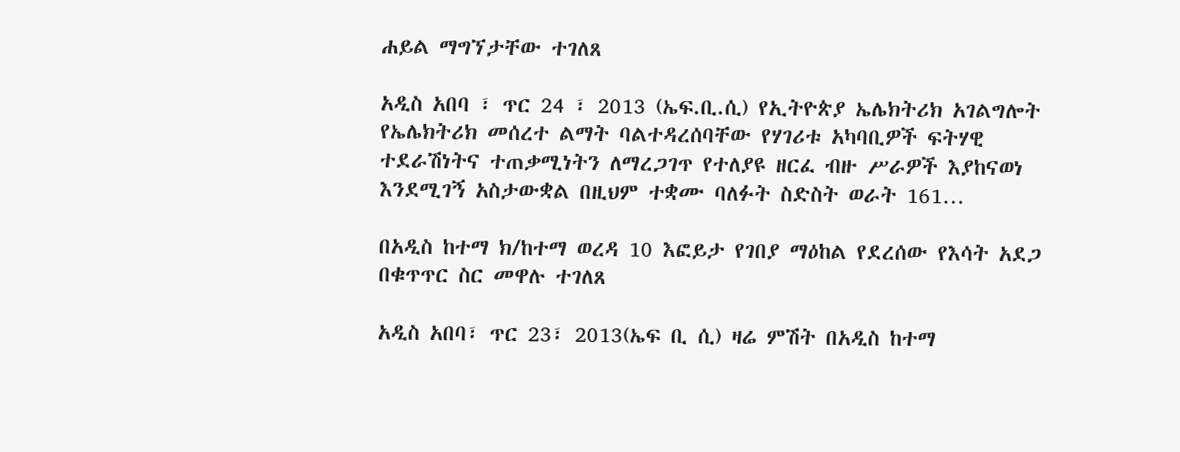ሐይል ማግኘታቸው ተገለጸ

አዲስ አበባ ፣ ጥር 24 ፣ 2013 (ኤፍ.ቢ.ሲ) የኢትዮጵያ ኤሌክትሪክ አገልግሎት የኤሌክትሪክ መሰረተ ልማት ባልተዳረሰባቸው የሃገሪቱ አካባቢዎች ፍትሃዊ ተደራሽነትና ተጠቃሚነትን ለማረጋገጥ የተለያዩ ዘርፈ ብዙ ሥራዎች እያከናወነ እንደሚገኝ አስታውቋል በዚህም ተቋሙ ባለፉት ስድስት ወራት 161…

በአዲስ ከተማ ክ/ከተማ ወረዳ 10 እፎይታ የገበያ ማዕከል የደረሰው የእሳት አደጋ በቁጥጥር ስር መዋሉ ተገለጸ

አዲስ አበባ፣ ጥር 23፣ 2013(ኤፍ ቢ ሲ) ዛሬ ምሽት በአዲስ ከተማ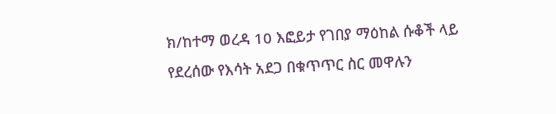ክ/ከተማ ወረዳ 10 እፎይታ የገበያ ማዕከል ሱቆች ላይ የደረሰው የእሳት አደጋ በቁጥጥር ስር መዋሉን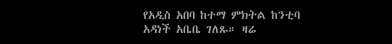የአዲስ አበባ ከተማ ምክትል ከንቲባ አዳነች አቤቤ ገለጹ። ዛሬ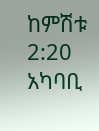ከምሽቱ 2:20 አካባቢ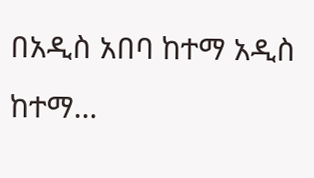በአዲስ አበባ ከተማ አዲስ ከተማ…